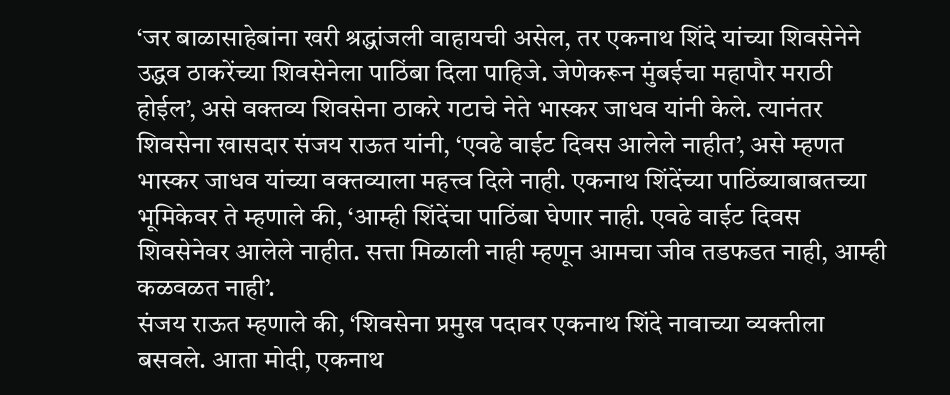‘जर बाळासाहेबांना खरी श्रद्धांजली वाहायची असेल, तर एकनाथ शिंदे यांच्या शिवसेनेने उद्धव ठाकरेंच्या शिवसेनेला पाठिंबा दिला पाहिजे. जेणेकरून मुंबईचा महापौर मराठी होईल’, असे वक्तव्य शिवसेना ठाकरे गटाचे नेते भास्कर जाधव यांनी केले. त्यानंतर शिवसेना खासदार संजय राऊत यांनी, ‘एवढे वाईट दिवस आलेले नाहीत’, असे म्हणत भास्कर जाधव यांच्या वक्तव्याला महत्त्व दिले नाही. एकनाथ शिंदेंच्या पाठिंब्याबाबतच्या भूमिकेवर ते म्हणाले की, ‘आम्ही शिंदेंचा पाठिंबा घेणार नाही. एवढे वाईट दिवस शिवसेनेवर आलेले नाहीत. सत्ता मिळाली नाही म्हणून आमचा जीव तडफडत नाही, आम्ही कळवळत नाही’.
संजय राऊत म्हणाले की, ‘शिवसेना प्रमुख पदावर एकनाथ शिंदे नावाच्या व्यक्तीला बसवले. आता मोदी, एकनाथ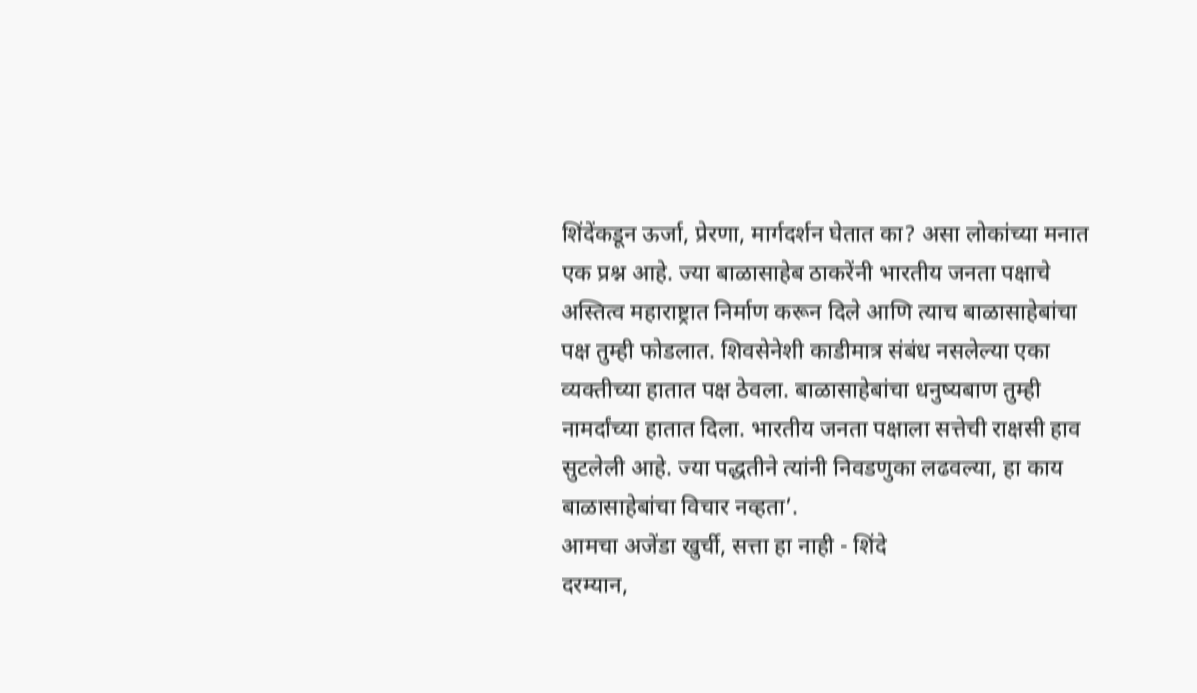शिंदेंकडून ऊर्जा, प्रेरणा, मार्गदर्शन घेतात का? असा लोकांच्या मनात एक प्रश्न आहे. ज्या बाळासाहेब ठाकरेंनी भारतीय जनता पक्षाचे अस्तित्व महाराष्ट्रात निर्माण करून दिले आणि त्याच बाळासाहेबांचा पक्ष तुम्ही फोडलात. शिवसेनेशी काडीमात्र संबंध नसलेल्या एका व्यक्तीच्या हातात पक्ष ठेवला. बाळासाहेबांचा धनुष्यबाण तुम्ही नामर्दांच्या हातात दिला. भारतीय जनता पक्षाला सत्तेची राक्षसी हाव सुटलेली आहे. ज्या पद्धतीने त्यांनी निवडणुका लढवल्या, हा काय बाळासाहेबांचा विचार नव्हता’.
आमचा अजेंडा खुर्ची, सत्ता हा नाही - शिंदे
दरम्यान,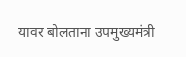यावर बोलताना उपमुख्यमंत्री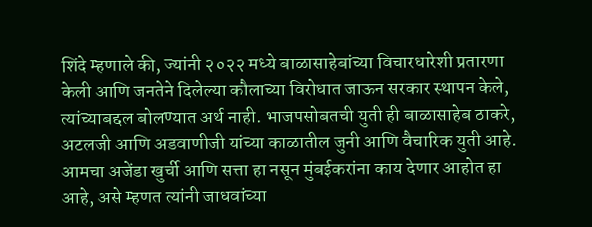शिंदे म्हणाले की, ज्यांनी २०२२ मध्ये बाळासाहेबांच्या विचारधारेशी प्रतारणा केली आणि जनतेने दिलेल्या कौलाच्या विरोधात जाऊन सरकार स्थापन केले, त्यांच्याबद्दल बोलण्यात अर्थ नाही. भाजपसोबतची युती ही बाळासाहेब ठाकरे, अटलजी आणि अडवाणीजी यांच्या काळातील जुनी आणि वैचारिक युती आहे. आमचा अजेंडा खुर्ची आणि सत्ता हा नसून मुंबईकरांना काय देणार आहोत हा आहे, असे म्हणत त्यांनी जाधवांच्या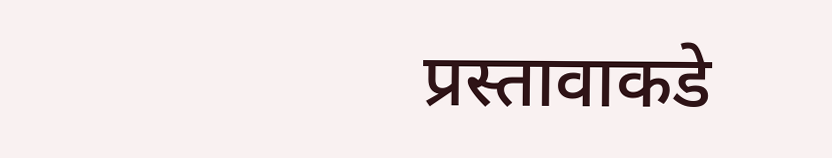प्रस्तावाकडे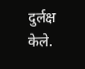दुर्लक्ष केले.